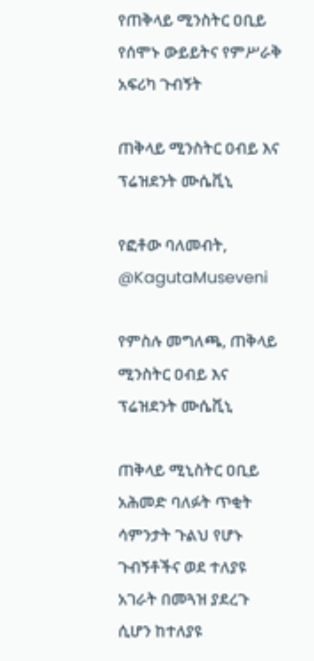የጠቅላይ ሚንስትር ዐቢይ የሰሞኑ ውይይትና የምሥራቅ አፍሪካ ጉብኝት

ጠቅላይ ሚንስትር ዐብይ እና ፕሬዝደንት ሙሴቪኒ

የፎቶው ባለመብት, @KagutaMuseveni

የምስሉ መግለጫ, ጠቅላይ ሚንስትር ዐብይ እና ፕሬዝደንት ሙሴቪኒ

ጠቅላይ ሚኒስትር ዐቢይ አሕመድ ባለፉት ጥቂት ሳምንታት ጉልህ የሆኑ ጉብኝቶችና ወደ ተለያዩ አገራት በመጓዝ ያደረጉ ሲሆን ከተለያዩ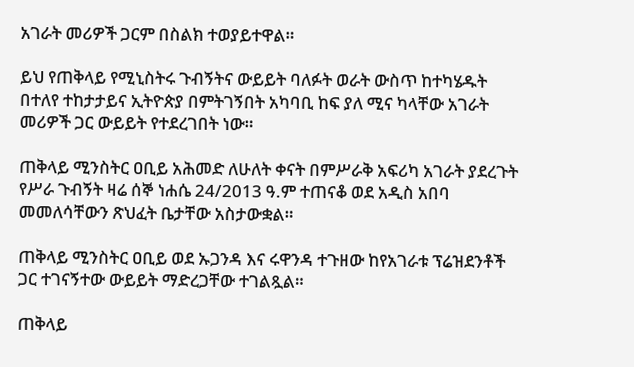አገራት መሪዎች ጋርም በስልክ ተወያይተዋል።

ይህ የጠቅላይ የሚኒስትሩ ጉብኝትና ውይይት ባለፉት ወራት ውስጥ ከተካሄዱት በተለየ ተከታታይና ኢትዮጵያ በምትገኝበት አካባቢ ከፍ ያለ ሚና ካላቸው አገራት መሪዎች ጋር ውይይት የተደረገበት ነው።

ጠቅላይ ሚንስትር ዐቢይ አሕመድ ለሁለት ቀናት በምሥራቅ አፍሪካ አገራት ያደረጉት የሥራ ጉብኝት ዛሬ ሰኞ ነሐሴ 24/2013 ዓ.ም ተጠናቆ ወደ አዲስ አበባ መመለሳቸውን ጽህፈት ቤታቸው አስታውቋል።

ጠቅላይ ሚንስትር ዐቢይ ወደ ኡጋንዳ እና ሩዋንዳ ተጉዘው ከየአገራቱ ፕሬዝደንቶች ጋር ተገናኝተው ውይይት ማድረጋቸው ተገልጿል።

ጠቅላይ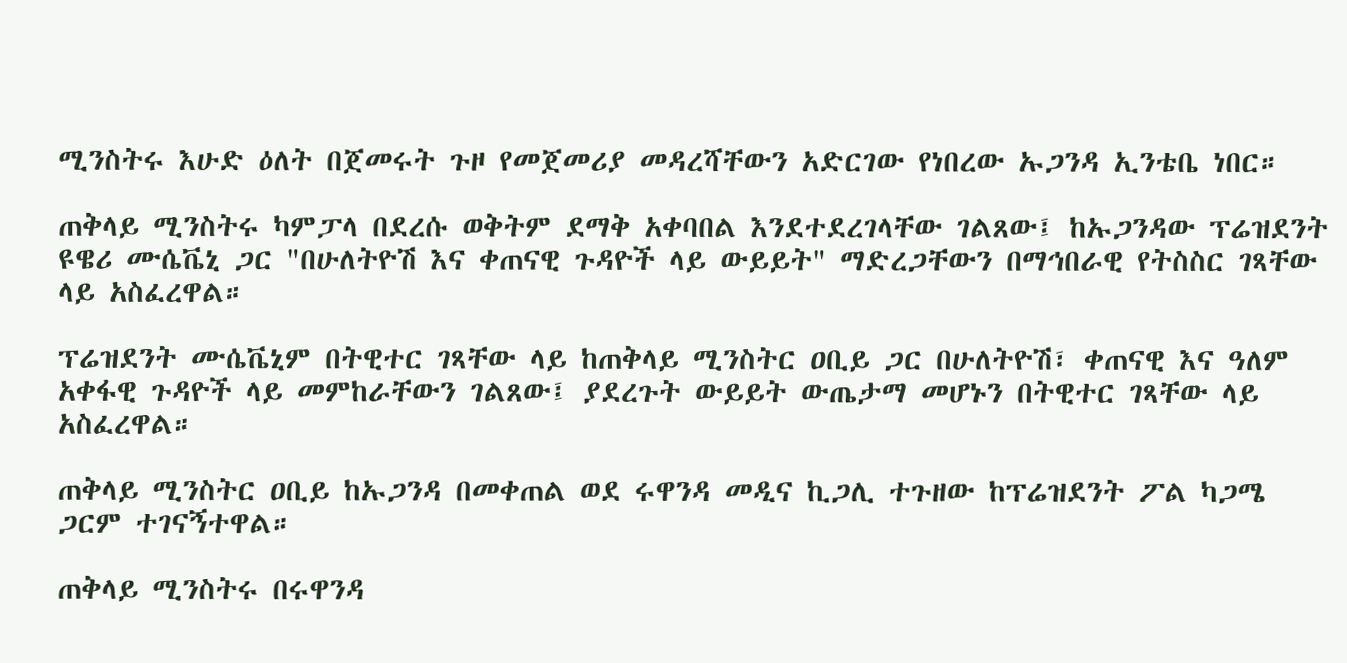ሚንስትሩ እሁድ ዕለት በጀመሩት ጉዞ የመጀመሪያ መዳረሻቸውን አድርገው የነበረው ኡጋንዳ ኢንቴቤ ነበር።

ጠቅላይ ሚንስትሩ ካምፓላ በደረሱ ወቅትም ደማቅ አቀባበል እንደተደረገላቸው ገልጸው፤ ከኡጋንዳው ፕሬዝደንት ዩዌሪ ሙሴቬኒ ጋር "በሁለትዮሽ እና ቀጠናዊ ጉዳዮች ላይ ውይይት" ማድረጋቸውን በማኅበራዊ የትስስር ገጻቸው ላይ አስፈረዋል።

ፕሬዝደንት ሙሴቬኒም በትዊተር ገጻቸው ላይ ከጠቅላይ ሚንስትር ዐቢይ ጋር በሁለትዮሽ፣ ቀጠናዊ እና ዓለም አቀፋዊ ጉዳዮች ላይ መምከራቸውን ገልጸው፤ ያደረጉት ውይይት ውጤታማ መሆኑን በትዊተር ገጻቸው ላይ አስፈረዋል።

ጠቅላይ ሚንስትር ዐቢይ ከኡጋንዳ በመቀጠል ወደ ሩዋንዳ መዲና ኪጋሊ ተጉዘው ከፕሬዝደንት ፖል ካጋሜ ጋርም ተገናኝተዋል።

ጠቅላይ ሚንስትሩ በሩዋንዳ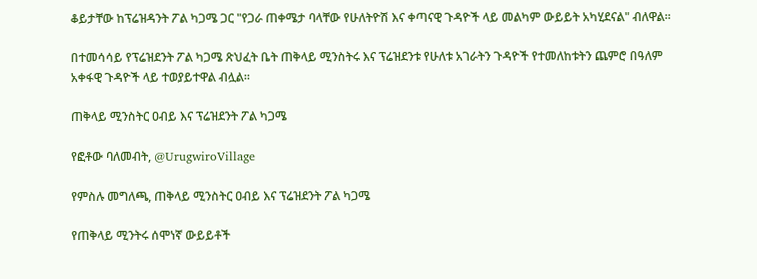ቆይታቸው ከፕሬዝዳንት ፖል ካጋሜ ጋር "የጋራ ጠቀሜታ ባላቸው የሁለትዮሽ እና ቀጣናዊ ጉዳዮች ላይ መልካም ውይይት አካሂደናል" ብለዋል።

በተመሳሳይ የፕሬዝደንት ፖል ካጋሜ ጽህፈት ቤት ጠቅላይ ሚንስትሩ እና ፕሬዝደንቱ የሁለቱ አገራትን ጉዳዮች የተመለከቱትን ጨምሮ በዓለም አቀፋዊ ጉዳዮች ላይ ተወያይተዋል ብሏል።

ጠቅላይ ሚንስትር ዐብይ እና ፕሬዝደንት ፖል ካጋሜ

የፎቶው ባለመብት, @UrugwiroVillage

የምስሉ መግለጫ, ጠቅላይ ሚንስትር ዐብይ እና ፕሬዝደንት ፖል ካጋሜ

የጠቅላይ ሚንትሩ ሰሞነኛ ውይይቶች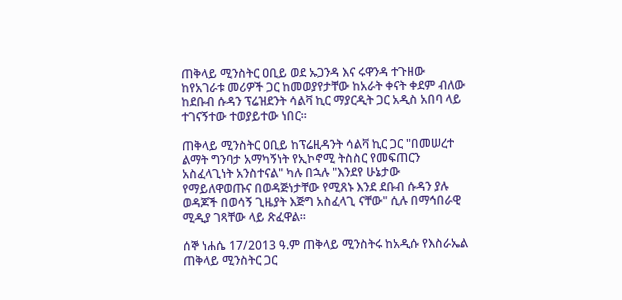ጠቅላይ ሚንስትር ዐቢይ ወደ ኡጋንዳ እና ሩዋንዳ ተጉዘው ከየአገራቱ መሪዎች ጋር ከመወያየታቸው ከአራት ቀናት ቀደም ብለው ከደቡብ ሱዳን ፕሬዝደንት ሳልቫ ኪር ማያርዲት ጋር አዲስ አበባ ላይ ተገናኝተው ተወያይተው ነበር።

ጠቅላይ ሚንስትር ዐቢይ ከፕሬዚዳንት ሳልቫ ኪር ጋር "በመሠረተ ልማት ግንባታ አማካኝነት የኢኮኖሚ ትስስር የመፍጠርን አስፈላጊነት አንስተናል" ካሉ በኋሉ "እንደየ ሁኔታው የማይለዋወጡና በወዳጅነታቸው የሚጸኑ እንደ ደቡብ ሱዳን ያሉ ወዳጆች በወሳኝ ጊዜያት እጅግ አስፈላጊ ናቸው" ሲሉ በማኅበራዊ ሚዲያ ገጻቸው ላይ ጽፈዋል።

ሰኞ ነሐሴ 17/2013 ዓ.ም ጠቅላይ ሚንስትሩ ከአዲሱ የእስራኤል ጠቅላይ ሚንስትር ጋር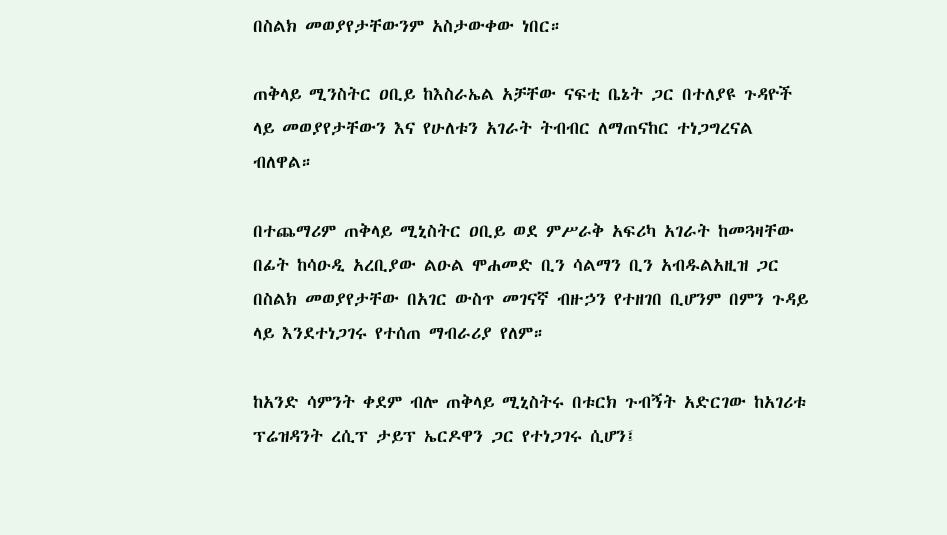በስልክ መወያየታቸውንም አስታውቀው ነበር።

ጠቅላይ ሚንስትር ዐቢይ ከእስራኤል አቻቸው ናፍቲ ቤኔት ጋር በተለያዩ ጉዳዮች ላይ መወያየታቸውን እና የሁለቱን አገራት ትብብር ለማጠናከር ተነጋግረናል ብለዋል።

በተጨማሪም ጠቅላይ ሚኒስትር ዐቢይ ወደ ምሥራቅ አፍሪካ አገራት ከመጓዛቸው በፊት ከሳዑዲ አረቢያው ልዑል ሞሐመድ ቢን ሳልማን ቢን አብዱልአዚዝ ጋር በስልክ መወያየታቸው በአገር ውስጥ መገናኛ ብዙኃን የተዘገበ ቢሆንም በምን ጉዳይ ላይ እንደተነጋገሩ የተሰጠ ማብራሪያ የለም።

ከአንድ ሳምንት ቀደም ብሎ ጠቅላይ ሚኒስትሩ በቱርክ ጉብኝት አድርገው ከአገሪቱ ፕሬዝዳንት ረሲፕ ታይፕ ኤርዶዋን ጋር የተነጋገሩ ሲሆን፤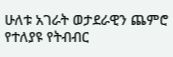ሁለቱ አገራት ወታደራዊን ጨምሮ የተለያዩ የትብብር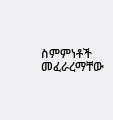ስምምነቶች መፈራረማቸው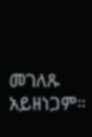መገለጹ አይዘነጋም።